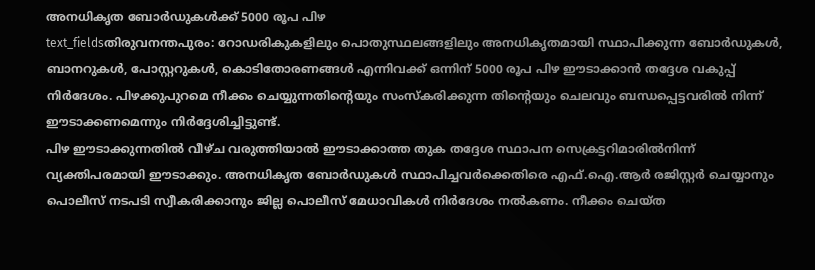അനധികൃത ബോർഡുകൾക്ക് 5000 രൂപ പിഴ
text_fieldsതിരുവനന്തപുരം: റോഡരികുകളിലും പൊതുസ്ഥലങ്ങളിലും അനധികൃതമായി സ്ഥാപിക്കുന്ന ബോർഡുകൾ, ബാനറുകൾ, പോസ്റ്ററുകൾ, കൊടിതോരണങ്ങൾ എന്നിവക്ക് ഒന്നിന് 5000 രൂപ പിഴ ഈടാക്കാൻ തദ്ദേശ വകുപ്പ് നിർദേശം. പിഴക്കുപുറമെ നീക്കം ചെയ്യുന്നതിന്റെയും സംസ്കരിക്കുന്ന തിന്റെയും ചെലവും ബന്ധപ്പെട്ടവരിൽ നിന്ന് ഈടാക്കണമെന്നും നിർദ്ദേശിച്ചിട്ടുണ്ട്.
പിഴ ഈടാക്കുന്നതിൽ വീഴ്ച വരുത്തിയാൽ ഈടാക്കാത്ത തുക തദ്ദേശ സ്ഥാപന സെക്രട്ടറിമാരിൽനിന്ന് വ്യക്തിപരമായി ഈടാക്കും. അനധികൃത ബോർഡുകൾ സ്ഥാപിച്ചവർക്കെതിരെ എഫ്.ഐ.ആർ രജിസ്റ്റർ ചെയ്യാനും പൊലീസ് നടപടി സ്വീകരിക്കാനും ജില്ല പൊലീസ് മേധാവികൾ നിർദേശം നൽകണം. നീക്കം ചെയ്ത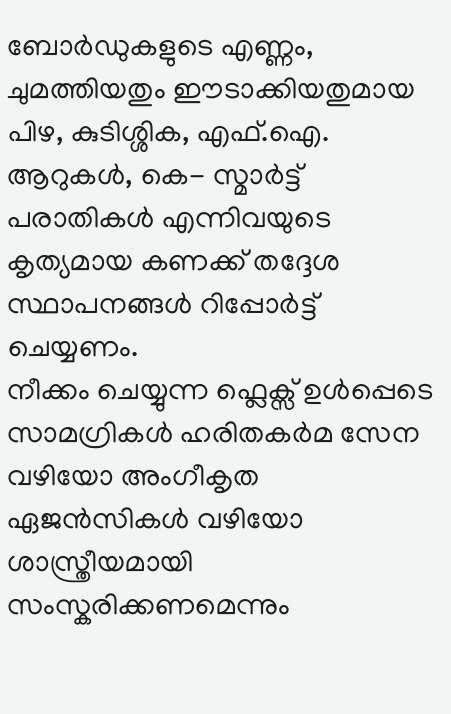ബോർഡുകളുടെ എണ്ണം, ചുമത്തിയതും ഈടാക്കിയതുമായ പിഴ, കുടിശ്ശിക, എഫ്.ഐ. ആറുകൾ, കെ- സ്മാർട്ട് പരാതികൾ എന്നിവയുടെ കൃത്യമായ കണക്ക് തദ്ദേശ സ്ഥാപനങ്ങൾ റിപ്പോർട്ട് ചെയ്യണം.
നീക്കം ചെയ്യുന്ന ഫ്ലെക്സ് ഉൾപ്പെടെ സാമഗ്രികൾ ഹരിതകർമ സേന വഴിയോ അംഗീകൃത ഏജൻസികൾ വഴിയോ ശാസ്ത്രീയമായി സംസ്കരിക്കണമെന്നും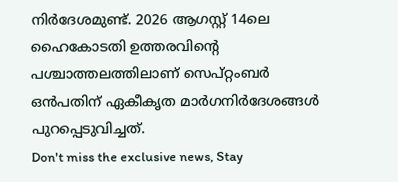നിർദേശമുണ്ട്. 2026 ആഗസ്റ്റ് 14ലെ ഹൈകോടതി ഉത്തരവിന്റെ പശ്ചാത്തലത്തിലാണ് സെപ്റ്റംബർ ഒൻപതിന് ഏകീകൃത മാർഗനിർദേശങ്ങൾ പുറപ്പെടുവിച്ചത്.
Don't miss the exclusive news, Stay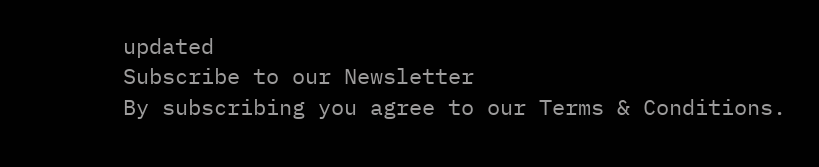updated
Subscribe to our Newsletter
By subscribing you agree to our Terms & Conditions.